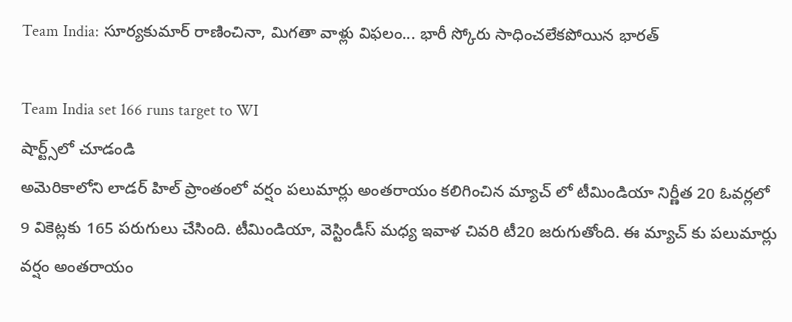Team India: సూర్యకుమార్ రాణించినా, మిగతా వాళ్లు విఫలం... భారీ స్కోరు సాధించలేకపోయిన భారత్

Team India set 166 runs target to WI
షార్ట్స్‌లో చూడండి
అమెరికాలోని లాడర్ హిల్ ప్రాంతంలో వర్షం పలుమార్లు అంతరాయం కలిగించిన మ్యాచ్ లో టీమిండియా నిర్ణీత 20 ఓవర్లలో 9 వికెట్లకు 165 పరుగులు చేసింది. టీమిండియా, వెస్టిండీస్ మధ్య ఇవాళ చివరి టీ20 జరుగుతోంది. ఈ మ్యాచ్ కు పలుమార్లు వర్షం అంతరాయం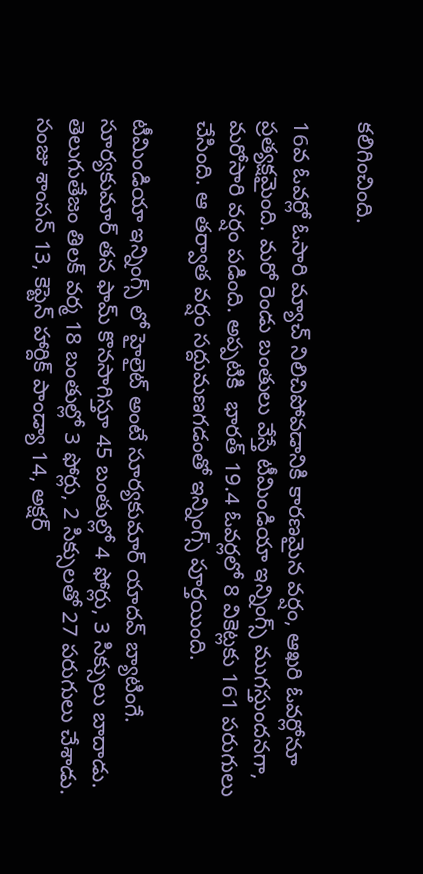కలిగించింది.

16వ ఓవర్లో ఓసారి మ్యాచ్ నిలిచిపోవడానికి కారణమైన వర్షం, ఆఖరి ఓవర్లోనూ ప్రత్యక్షమైంది. మరో రెండు బంతులు వేస్తే టీమిండియా ఇన్నింగ్స్ ముగస్తుందనగా, మరోసారి వర్షం పడింది. అప్పటికి  భారత్ 19.4 ఓవర్లలో 8 వికెట్లకు 161 పరుగులు చేసింది. ఆ తర్వాత వర్షం సద్దుమణగడంతో ఇన్నింగ్స్ పూర్తయింది.

టీమిండియా ఇన్నింగ్స్ లో హైలైట్ అంటే సూర్యకుమార్ యాదవ్ బ్యాటింగే. సూర్యకుమార్ తన ఫామ్ కొనసాగిస్తూ 45 బంతుల్లో 4 ఫోర్లు, 3 సిక్సులు బాదాడు. తెలుగుతేజం తిలక్ వర్మ 18 బంతుల్లో 3 ఫోర్లు, 2 సిక్సులతో 27 పరుగులు చేశాడు. సంజు శాంసన్ 13, కెప్టెన్ హార్దిక్ పాండ్యా 14, అక్షర్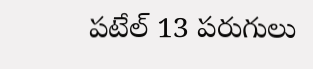పటేల్ 13 పరుగులు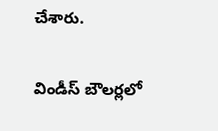చేశారు.

విండీస్ బౌలర్లలో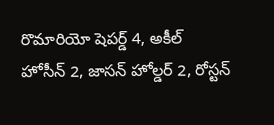రొమారియో షెపర్డ్ 4, అకీల్ హోసీన్ 2, జాసన్ హోల్డర్ 2, రోస్టన్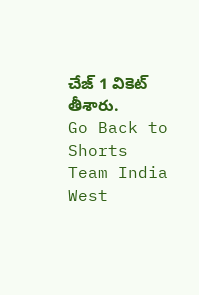చేజ్ 1 వికెట్ తీశారు.
Go Back to Shorts
Team India
West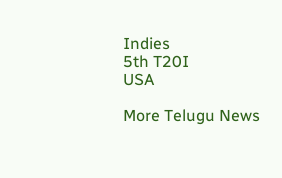Indies
5th T20I
USA

More Telugu News